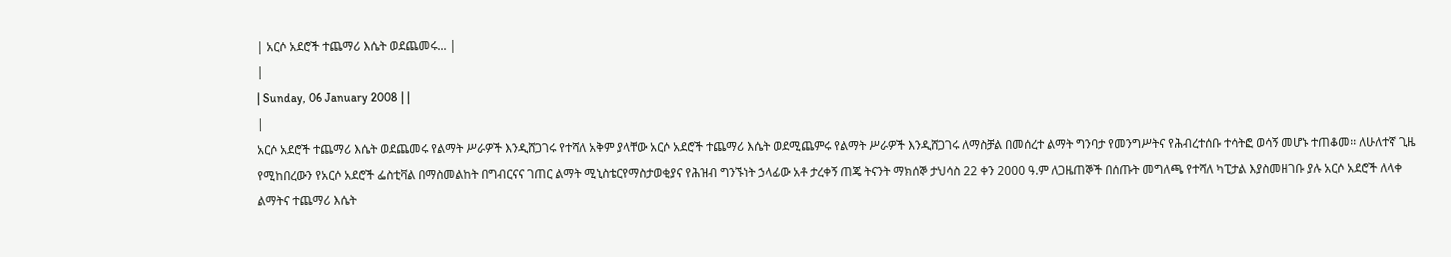| አርሶ አደሮች ተጨማሪ እሴት ወደጨመሩ... |
|
| Sunday, 06 January 2008 | |
|
አርሶ አደሮች ተጨማሪ እሴት ወደጨመሩ የልማት ሥራዎች እንዲሸጋገሩ የተሻለ አቅም ያላቸው አርሶ አደሮች ተጨማሪ እሴት ወደሚጨምሩ የልማት ሥራዎች እንዲሸጋገሩ ለማስቻል በመሰረተ ልማት ግንባታ የመንግሥትና የሕብረተሰቡ ተሳትፎ ወሳኝ መሆኑ ተጠቆመ፡፡ ለሁለተኛ ጊዜ የሚከበረውን የአርሶ አደሮች ፌስቲቫል በማስመልከት በግብርናና ገጠር ልማት ሚኒስቴርየማስታወቂያና የሕዝብ ግንኙነት ኃላፊው አቶ ታረቀኝ ጠጄ ትናንት ማክሰኞ ታህሳስ 22 ቀን 2000 ዓ.ም ለጋዜጠኞች በሰጡት መግለጫ የተሻለ ካፒታል እያስመዘገቡ ያሉ አርሶ አደሮች ለላቀ ልማትና ተጨማሪ እሴት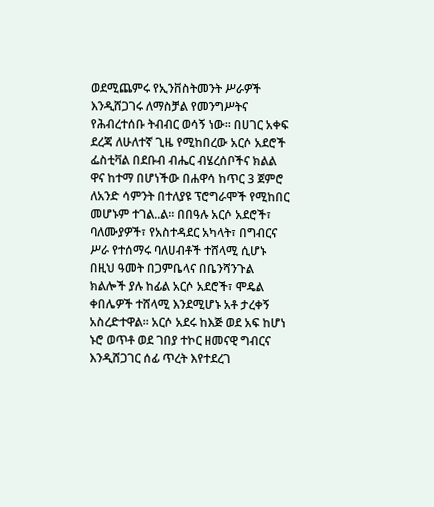ወደሚጨምሩ የኢንቨስትመንት ሥራዎች እንዲሸጋገሩ ለማስቻል የመንግሥትና የሕብረተሰቡ ትብብር ወሳኝ ነው፡፡ በሀገር አቀፍ ደረጃ ለሁለተኛ ጊዜ የሚከበረው አርሶ አደሮች ፌስቲቫል በደቡብ ብሔር ብሄረሰቦችና ክልል ዋና ከተማ በሆነችው በሐዋሳ ከጥር 3 ጀምሮ ለአንድ ሳምንት በተለያዩ ፕሮግራሞች የሚከበር መሆኑም ተገል..ል፡፡ በበዓሉ አርሶ አደሮች፣ ባለሙያዎች፣ የአስተዳደር አካላት፣ በግብርና ሥራ የተሰማሩ ባለሀብቶች ተሸላሚ ሲሆኑ በዚህ ዓመት በጋምቤላና በቤንሻንጉል ክልሎች ያሉ ከፊል አርሶ አደሮች፣ ሞዴል ቀበሌዎች ተሸላሚ እንደሚሆኑ አቶ ታረቀኝ አስረድተዋል፡፡ አርሶ አደሩ ከእጅ ወደ አፍ ከሆነ ኑሮ ወጥቶ ወደ ገበያ ተኮር ዘመናዊ ግብርና እንዲሸጋገር ሰፊ ጥረት እየተደረገ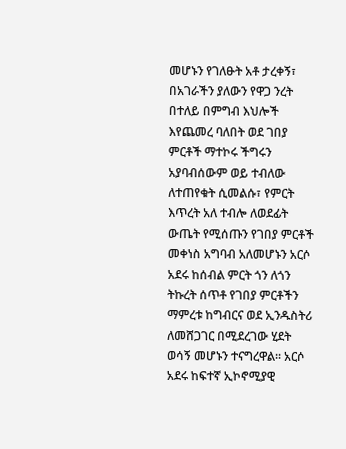መሆኑን የገለፁት አቶ ታረቀኝ፣ በአገራችን ያለውን የዋጋ ንረት በተለይ በምግብ እህሎች እየጨመረ ባለበት ወደ ገበያ ምርቶች ማተኮሩ ችግሩን አያባብሰውም ወይ ተብለው ለተጠየቁት ሲመልሱ፣ የምርት እጥረት አለ ተብሎ ለወደፊት ውጤት የሚሰጡን የገበያ ምርቶች መቀነስ አግባብ አለመሆኑን አርሶ አደሩ ከሰብል ምርት ጎን ለጎን ትኩረት ሰጥቶ የገበያ ምርቶችን ማምረቱ ከግብርና ወደ ኢንዱስትሪ ለመሸጋገር በሚደረገው ሂደት ወሳኝ መሆኑን ተናግረዋል፡፡ አርሶ አደሩ ከፍተኛ ኢኮኖሚያዊ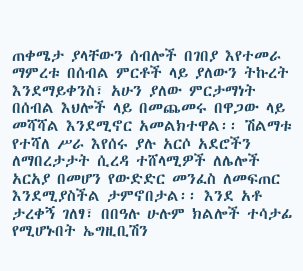ጠቀሜታ ያላቸውን ሰብሎች በገበያ እየተመራ ማምረቱ በሰብል ምርቶች ላይ ያለውን ትኩረት እንደማይቀንስ፣ አሁን ያለው ምርታማነት በሰብል እህሎች ላይ በመጨመሩ በዋጋው ላይ መሻሻል እንደሚኖር አመልክተዋል፡፡ ሽልማቱ የተሻለ ሥራ እየሰሩ ያሉ አርሶ አደሮችን ለማበረታታት ሲረዳ ተሸላሚዎች ለሌሎች አርአያ በመሆን የውድድር መንፈስ ለመፍጠር እንደሚያስችል ታምኖበታል፡፡ እንደ አቶ ታረቀኝ ገለፃ፣ በበዓሉ ሁሉም ክልሎች ተሳታፊ የሚሆኑበት ኤግዚቢሽን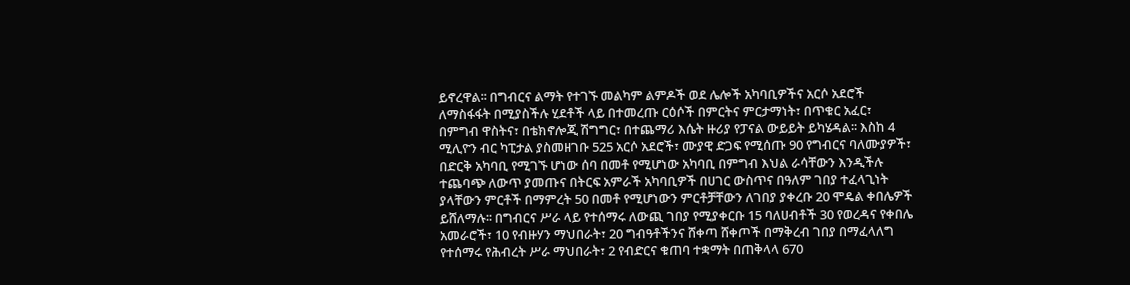ይኖረዋል፡፡ በግብርና ልማት የተገኙ መልካም ልምዶች ወደ ሌሎች አካባቢዎችና አርሶ አደሮች ለማስፋፋት በሚያስችሉ ሂደቶች ላይ በተመረጡ ርዕሶች በምርትና ምርታማነት፣ በጥቁር አፈር፣ በምግብ ዋስትና፣ በቴክኖሎጂ ሽግግር፣ በተጨማሪ እሴት ዙሪያ የፓናል ውይይት ይካሄዳል፡፡ እስከ 4 ሚሊዮን ብር ካፒታል ያስመዘገቡ 525 አርሶ አደሮች፣ ሙያዊ ድጋፍ የሚሰጡ 90 የግብርና ባለሙያዎች፣ በድርቅ አካባቢ የሚገኙ ሆነው ሰባ በመቶ የሚሆነው አካባቢ በምግብ እህል ራሳቸውን እንዲችሉ ተጨባጭ ለውጥ ያመጡና በትርፍ አምራች አካባቢዎች በሀገር ውስጥና በዓለም ገበያ ተፈላጊነት ያላቸውን ምርቶች በማምረት 50 በመቶ የሚሆነውን ምርቶቻቸውን ለገበያ ያቀረቡ 20 ሞዴል ቀበሌዎች ይሸለማሉ፡፡ በግብርና ሥራ ላይ የተሰማሩ ለውጪ ገበያ የሚያቀርቡ 15 ባለሀብቶች 30 የወረዳና የቀበሌ አመራሮች፣ 10 የብዙሃን ማህበራት፣ 20 ግብዓቶችንና ሸቀጣ ሸቀጦች በማቅረብ ገበያ በማፈላለግ የተሰማሩ የሕብረት ሥራ ማህበራት፣ 2 የብድርና ቁጠባ ተቋማት በጠቅላላ 670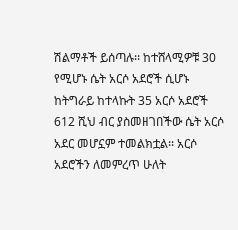ሽልማቶች ይሰጣሉ፡፡ ከተሸላሚዎቹ 30 የሚሆኑ ሴት አርሶ አደሮች ሲሆኑ ከትግራይ ከተላኩት 35 አርሶ አደሮች 612 ሺህ ብር ያስመዘገበችው ሴት አርሶ አደር መሆኗም ተመልክቷል፡፡ አርሶ አደሮችን ለመምረጥ ሁለት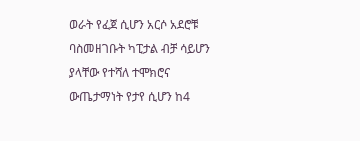ወራት የፈጀ ሲሆን አርሶ አደሮቹ ባስመዘገቡት ካፒታል ብቻ ሳይሆን ያላቸው የተሻለ ተሞክሮና ውጤታማነት የታየ ሲሆን ከ4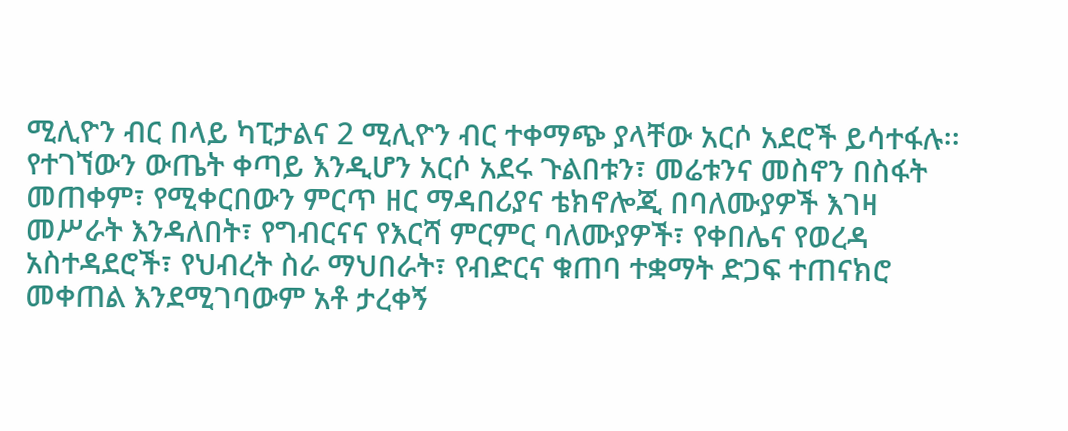ሚሊዮን ብር በላይ ካፒታልና 2 ሚሊዮን ብር ተቀማጭ ያላቸው አርሶ አደሮች ይሳተፋሉ፡፡ የተገኘውን ውጤት ቀጣይ እንዲሆን አርሶ አደሩ ጉልበቱን፣ መሬቱንና መስኖን በስፋት መጠቀም፣ የሚቀርበውን ምርጥ ዘር ማዳበሪያና ቴክኖሎጂ በባለሙያዎች እገዛ መሥራት እንዳለበት፣ የግብርናና የእርሻ ምርምር ባለሙያዎች፣ የቀበሌና የወረዳ አስተዳደሮች፣ የህብረት ስራ ማህበራት፣ የብድርና ቁጠባ ተቋማት ድጋፍ ተጠናክሮ መቀጠል እንደሚገባውም አቶ ታረቀኝ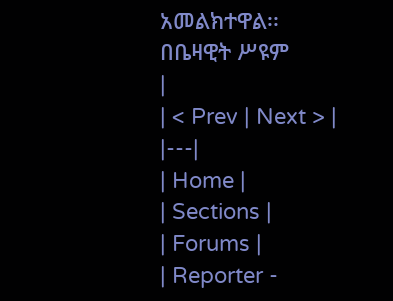አመልክተዋል፡፡ በቤዛዊት ሥዩም
|
| < Prev | Next > |
|---|
| Home |
| Sections |
| Forums |
| Reporter -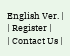English Ver. |
| Register |
| Contact Us |